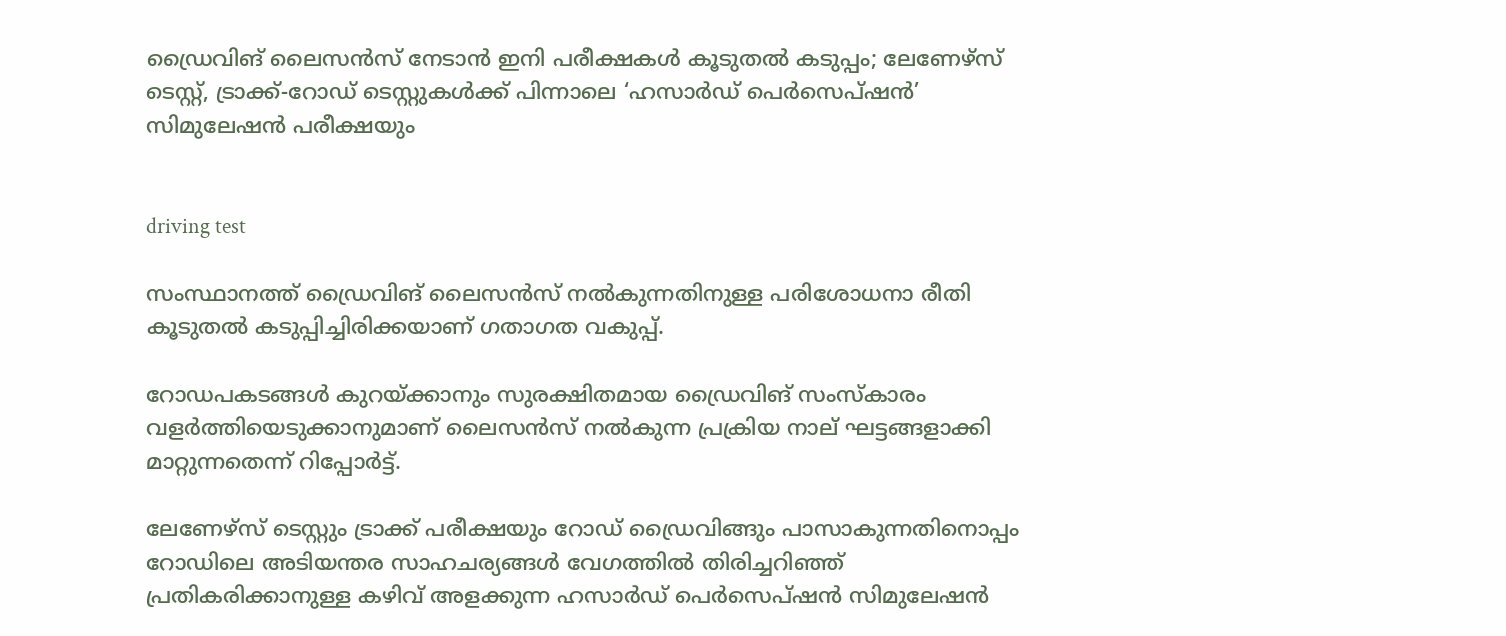ഡ്രൈവിങ് ലൈസൻസ് നേടാൻ ഇനി പരീക്ഷകൾ കൂടുതൽ കടുപ്പം; ലേണേഴ്സ് ടെസ്റ്റ്, ട്രാക്ക്-റോഡ് ടെസ്റ്റുകൾക്ക് പിന്നാലെ ‘ഹസാർഡ് പെർസെപ്ഷൻ’ സിമുലേഷൻ പരീക്ഷയും


driving test

സംസ്ഥാനത്ത് ഡ്രൈവിങ് ലൈസൻസ് നൽകുന്നതിനുള്ള പരിശോധനാ രീതി കൂടുതൽ കടുപ്പിച്ചിരിക്കയാണ് ഗതാഗത വകുപ്പ്.

റോഡപകടങ്ങൾ കുറയ്ക്കാനും സുരക്ഷിതമായ ഡ്രൈവിങ് സംസ്‌കാരം വളർത്തിയെടുക്കാനുമാണ് ലൈസൻസ് നൽകുന്ന പ്രക്രിയ നാല് ഘട്ടങ്ങളാക്കി മാറ്റുന്നതെന്ന് റിപ്പോർട്ട്.

ലേണേഴ്സ് ടെസ്റ്റും ട്രാക്ക് പരീക്ഷയും റോഡ് ഡ്രൈവിങ്ങും പാസാകുന്നതിനൊപ്പം റോഡിലെ അടിയന്തര സാഹചര്യങ്ങൾ വേഗത്തിൽ തിരിച്ചറിഞ്ഞ് പ്രതികരിക്കാനുള്ള കഴിവ് അളക്കുന്ന ഹസാർഡ് പെർസെപ്ഷൻ സിമുലേഷൻ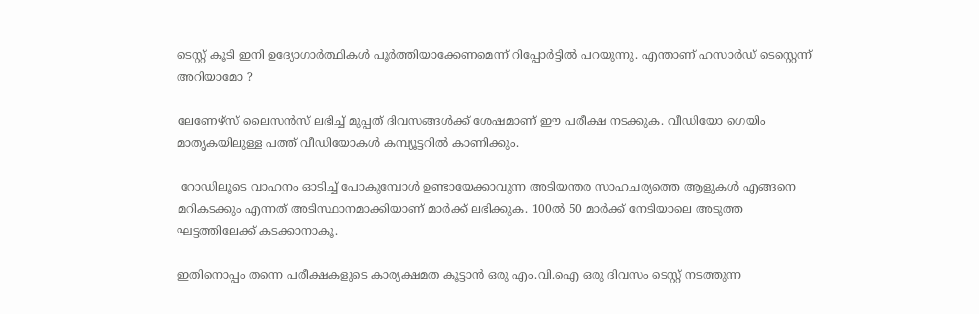ടെസ്റ്റ് കൂടി ഇനി ഉദ്യോഗാർത്ഥികൾ പൂർത്തിയാക്കേണമെന്ന് റിപ്പോർട്ടിൽ പറയുന്നു. എന്താണ് ഹസാർഡ് ടെസ്റ്റെന്ന് അറിയാമോ ?

ലേണേഴ്‌സ്‌ ലൈസൻസ് ലഭിച്ച് മുപ്പത് ദിവസങ്ങൾക്ക് ശേഷമാണ് ഈ പരീക്ഷ നടക്കുക. വീഡിയോ ഗെയിം മാതൃകയിലുള്ള പത്ത് വീഡിയോകൾ കമ്പ്യൂട്ടറിൽ കാണിക്കും.

 റോഡിലൂടെ വാഹനം ഓടിച്ച് പോകുമ്പോൾ ഉണ്ടായേക്കാവുന്ന അടിയന്തര സാഹചര്യത്തെ ആളുകൾ എങ്ങനെ മറികടക്കും എന്നത് അടിസ്ഥാനമാക്കിയാണ് മാർക്ക് ലഭിക്കുക. 100ൽ 50 മാർക്ക് നേടിയാലെ അടുത്ത ഘട്ടത്തിലേക്ക് കടക്കാനാകൂ.

ഇതിനൊപ്പം തന്നെ പരീക്ഷകളുടെ കാര്യക്ഷമത കൂട്ടാൻ ഒരു എം.വി.ഐ ഒരു ദിവസം ടെസ്റ്റ് നടത്തുന്ന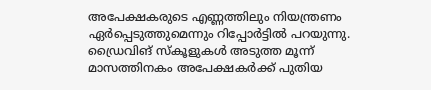അപേക്ഷകരുടെ എണ്ണത്തിലും നിയന്ത്രണം ഏർപ്പെടുത്തുമെന്നും റിപ്പോർട്ടിൽ പറയുന്നു. ഡ്രൈവിങ് സ്‌കൂളുകൾ അടുത്ത മൂന്ന് മാസത്തിനകം അപേക്ഷകർക്ക് പുതിയ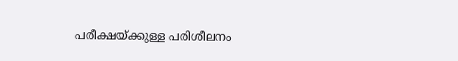പരീക്ഷയ്ക്കുള്ള പരിശീലനം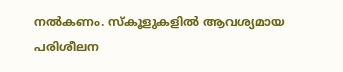നൽകണം. സ്‌കൂളുകളിൽ ആവശ്യമായ പരിശീലന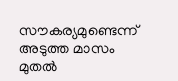സൗകര്യമുണ്ടെന്ന് അടുത്ത മാസം മുതൽ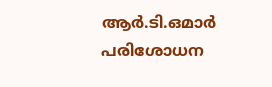ആർ.ടി.ഒമാർ പരിശോധന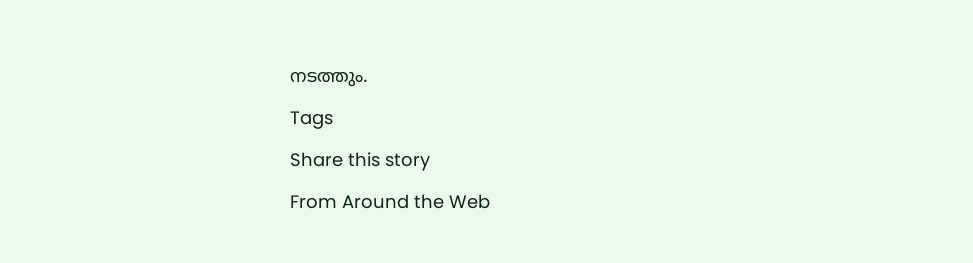നടത്തും.

Tags

Share this story

From Around the Web